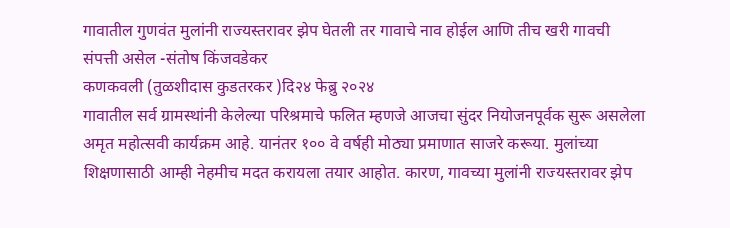गावातील गुणवंत मुलांनी राज्यस्तरावर झेप घेतली तर गावाचे नाव होईल आणि तीच खरी गावची संपत्ती असेल -संतोष किंजवडेकर
कणकवली (तुळशीदास कुडतरकर )दि२४ फेब्रु २०२४
गावातील सर्व ग्रामस्थांनी केलेल्या परिश्रमाचे फलित म्हणजे आजचा सुंदर नियोजनपूर्वक सुरू असलेला अमृत महोत्सवी कार्यक्रम आहे. यानंतर १०० वे वर्षही मोठ्या प्रमाणात साजरे करूया. मुलांच्या शिक्षणासाठी आम्ही नेहमीच मदत करायला तयार आहोत. कारण, गावच्या मुलांनी राज्यस्तरावर झेप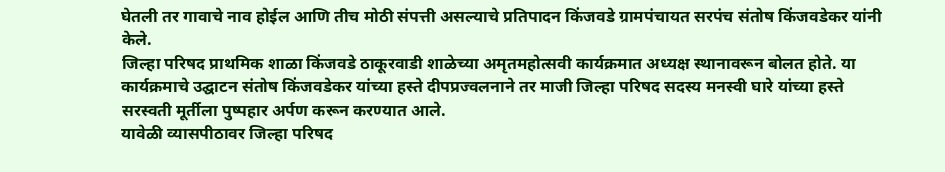घेतली तर गावाचे नाव होईल आणि तीच मोठी संपत्ती असल्याचे प्रतिपादन किंजवडे ग्रामपंचायत सरपंच संतोष किंजवडेकर यांनी केले.
जिल्हा परिषद प्राथमिक शाळा किंजवडे ठाकूरवाडी शाळेच्या अमृतमहोत्सवी कार्यक्रमात अध्यक्ष स्थानावरून बोलत होते. या कार्यक्रमाचे उद्घाटन संतोष किंजवडेकर यांच्या हस्ते दीपप्रज्वलनाने तर माजी जिल्हा परिषद सदस्य मनस्वी घारे यांच्या हस्ते सरस्वती मूर्तीला पुष्पहार अर्पण करून करण्यात आले.
यावेळी व्यासपीठावर जिल्हा परिषद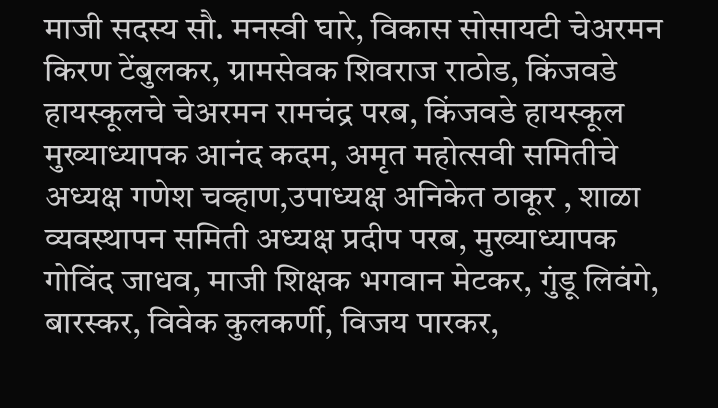माजी सदस्य सौ. मनस्वी घारे, विकास सोसायटी चेअरमन किरण टेंबुलकर, ग्रामसेवक शिवराज राठोड, किंजवडे हायस्कूलचे चेअरमन रामचंद्र परब, किंजवडे हायस्कूल मुख्याध्यापक आनंद कदम, अमृत महोत्सवी समितीचे अध्यक्ष गणेश चव्हाण,उपाध्यक्ष अनिकेत ठाकूर , शाळा व्यवस्थापन समिती अध्यक्ष प्रदीप परब, मुख्याध्यापक गोविंद जाधव, माजी शिक्षक भगवान मेटकर, गुंडू लिवंगे, बारस्कर, विवेक कुलकर्णी, विजय पारकर,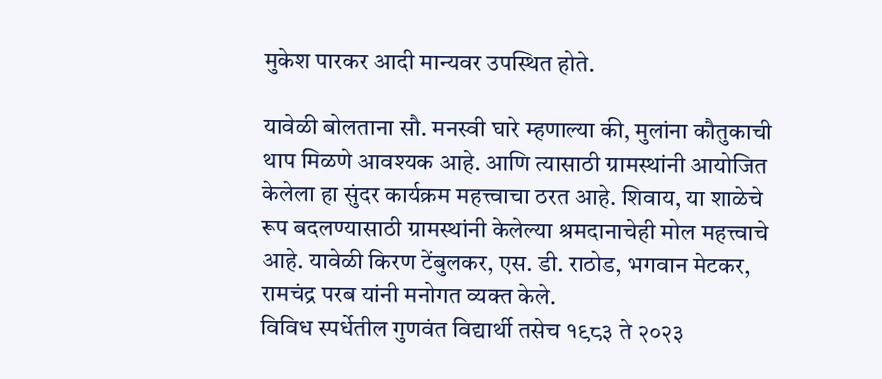मुकेश पारकर आदी मान्यवर उपस्थित होते.

यावेळी बोलताना सौ. मनस्वी घारे म्हणाल्या की, मुलांना कौतुकाची थाप मिळणे आवश्यक आहे. आणि त्यासाठी ग्रामस्थांनी आयोजित केलेला हा सुंदर कार्यक्रम महत्त्वाचा ठरत आहे. शिवाय, या शाळेचे रूप बदलण्यासाठी ग्रामस्थांनी केलेल्या श्रमदानाचेही मोल महत्त्वाचे आहे. यावेळी किरण टेंबुलकर, एस. डी. राठोड, भगवान मेटकर, रामचंद्र परब यांनी मनोगत व्यक्त केले.
विविध स्पर्धेतील गुणवंत विद्यार्थी तसेच १९८३ ते २०२३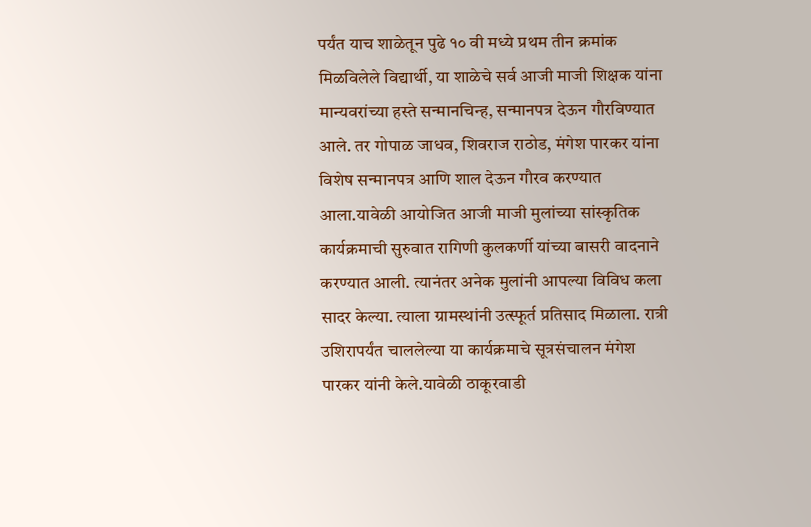पर्यंत याच शाळेतून पुढे १० वी मध्ये प्रथम तीन क्रमांक मिळविलेले विद्यार्थी, या शाळेचे सर्व आजी माजी शिक्षक यांना मान्यवरांच्या हस्ते सन्मानचिन्ह, सन्मानपत्र देऊन गौरविण्यात आले. तर गोपाळ जाधव, शिवराज राठोड, मंगेश पारकर यांना विशेष सन्मानपत्र आणि शाल देऊन गौरव करण्यात आला.यावेळी आयोजित आजी माजी मुलांच्या सांस्कृतिक कार्यक्रमाची सुरुवात रागिणी कुलकर्णी यांच्या बासरी वादनाने करण्यात आली. त्यानंतर अनेक मुलांनी आपल्या विविध कला सादर केल्या. त्याला ग्रामस्थांनी उत्स्फूर्त प्रतिसाद मिळाला. रात्री उशिरापर्यंत चाललेल्या या कार्यक्रमाचे सूत्रसंचालन मंगेश पारकर यांनी केले.यावेळी ठाकूरवाडी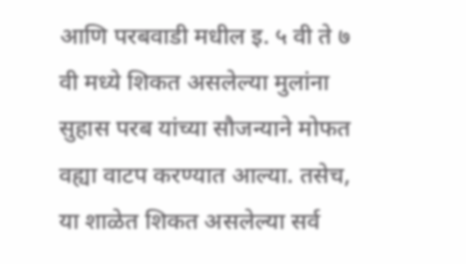आणि परबवाडी मधील इ. ५ वी ते ७ वी मध्ये शिकत असलेल्या मुलांना सुहास परब यांच्या सौजन्याने मोफत वह्या वाटप करण्यात आल्या. तसेच, या शाळेत शिकत असलेल्या सर्व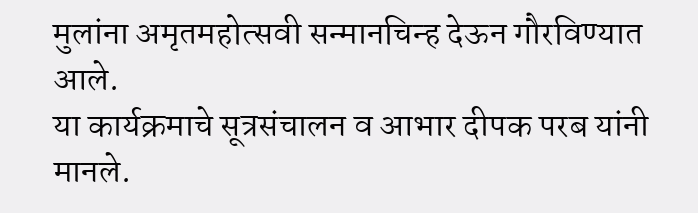मुलांना अमृतमहोत्सवी सन्मानचिन्ह देऊन गौरविण्यात आले.
या कार्यक्रमाचे सूत्रसंचालन व आभार दीपक परब यांनी मानले.